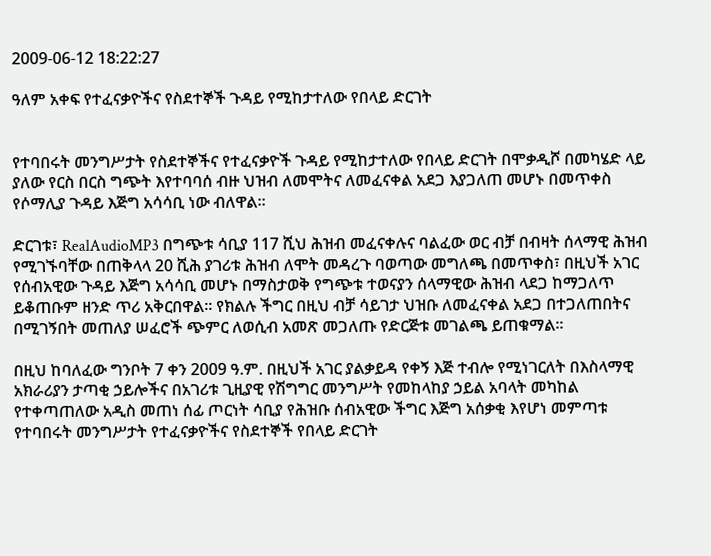2009-06-12 18:22:27

ዓለም አቀፍ የተፈናቃዮችና የስደተኞች ጉዳይ የሚከታተለው የበላይ ድርገት


የተባበሩት መንግሥታት የስደተኞችና የተፈናቃዮች ጉዳይ የሚከታተለው የበላይ ድርገት በሞቃዲሾ በመካሄድ ላይ ያለው የርስ በርስ ግጭት እየተባባሰ ብዙ ህዝብ ለመሞትና ለመፈናቀል አደጋ እያጋለጠ መሆኑ በመጥቀስ የሶማሊያ ጉዳይ እጅግ አሳሳቢ ነው ብለዋል።

ድርገቱ፣ RealAudioMP3 በግጭቱ ሳቢያ 117 ሺህ ሕዝብ መፈናቀሉና ባልፈው ወር ብቻ በብዛት ሰላማዊ ሕዝብ የሚገኙባቸው በጠቅላላ 20 ሺሕ ያገሪቱ ሕዝብ ለሞት መዳረጉ ባወጣው መግለጫ በመጥቀስ፣ በዚህች አገር የሰብአዊው ጉዳይ እጅግ አሳሳቢ መሆኑ በማስታወቅ የግጭቱ ተወናያን ሰላማዊው ሕዝብ ላደጋ ከማጋለጥ ይቆጠቡም ዘንድ ጥሪ አቅርበዋል። የክልሉ ችግር በዚህ ብቻ ሳይገታ ህዝቡ ለመፈናቀል አደጋ በተጋለጠበትና በሚገኝበት መጠለያ ሠፈሮች ጭምር ለወሲብ አመጽ መጋለጡ የድርጅቱ መገልጫ ይጠቁማል።

በዚህ ከባለፈው ግንቦት 7 ቀን 2009 ዓ.ም. በዚህች አገር ያልቃይዳ የቀኝ እጅ ተብሎ የሚነገርለት በእስላማዊ አክራሪያን ታጣቂ ኃይሎችና በአገሪቱ ጊዚያዊ የሽግግር መንግሥት የመከላከያ ኃይል አባላት መካከል የተቀጣጠለው አዲስ መጠነ ሰፊ ጦርነት ሳቢያ የሕዝቡ ሰብአዊው ችግር እጅግ አሰቃቂ እየሆነ መምጣቱ የተባበሩት መንግሥታት የተፈናቃዮችና የስደተኞች የበላይ ድርገት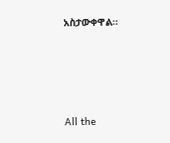አስታውቀዋል።








All the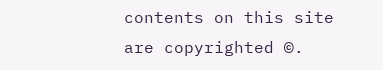contents on this site are copyrighted ©.